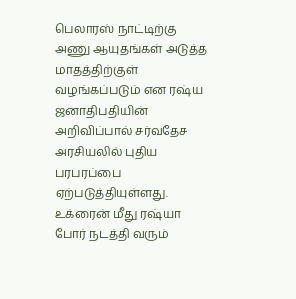பெலாரஸ் நாட்டிற்கு அணு ஆயுதங்கள் அடுத்த மாதத்திற்குள் வழங்கப்படும் என ரஷ்ய ஜனாதிபதியின் அறிவிப்பால் சர்வதேச அரசியலில் புதிய பரபரப்பை ஏற்படுத்தியுள்ளது.
உக்ரைன் மீது ரஷ்யா போர் நடத்தி வரும்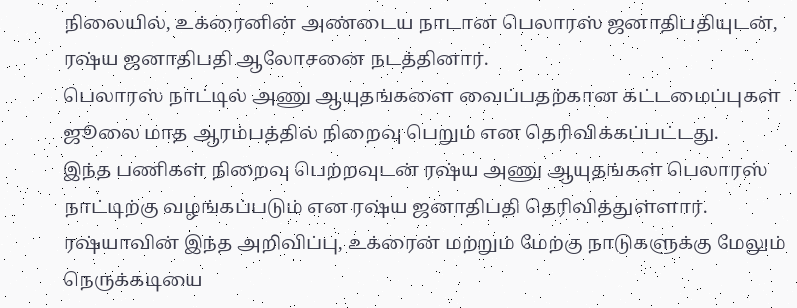நிலையில், உக்ரைனின் அண்டைய நாடான பெலாரஸ் ஜனாதிபதியுடன், ரஷ்ய ஜனாதிபதி ஆலோசனை நடத்தினார்.
பெலாரஸ் நாட்டில் அணு ஆயுதங்களை வைப்பதற்கான கட்டமைப்புகள் ஜூலை மாத ஆரம்பத்தில் நிறைவு பெறும் என தெரிவிக்கப்பட்டது.
இந்த பணிகள் நிறைவு பெற்றவுடன் ரஷ்ய அணு ஆயுதங்கள் பெலாரஸ் நாட்டிற்கு வழங்கப்படும் என ரஷ்ய ஜனாதிபதி தெரிவித்துள்ளார்.
ரஷ்யாவின் இந்த அறிவிப்பு, உக்ரைன் மற்றும் மேற்கு நாடுகளுக்கு மேலும் நெருக்கடியை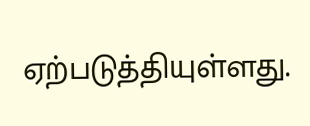ஏற்படுத்தியுள்ளது.